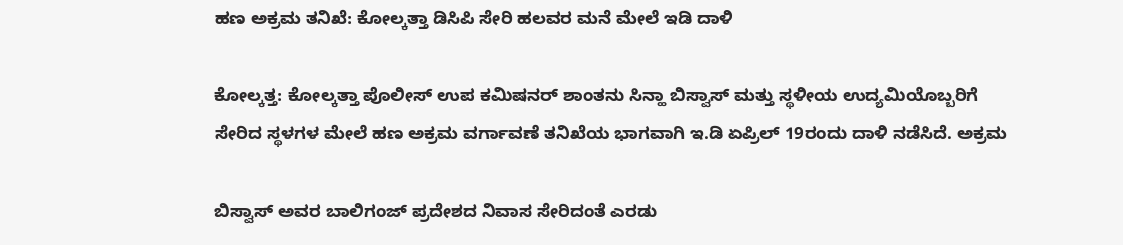ಹಣ ಅಕ್ರಮ ತನಿಖೆ: ಕೋಲ್ಕತ್ತಾ ಡಿಸಿಪಿ ಸೇರಿ ಹಲವರ ಮನೆ ಮೇಲೆ ಇಡಿ ದಾಳಿ

ಕೋಲ್ಕತ್ತ: ಕೋಲ್ಕತ್ತಾ ಪೊಲೀಸ್ ಉಪ ಕಮಿಷನರ್ ಶಾಂತನು ಸಿನ್ಹಾ ಬಿಸ್ವಾಸ್ ಮತ್ತು ಸ್ಥಳೀಯ ಉದ್ಯಮಿಯೊಬ್ಬರಿಗೆ ಸೇರಿದ ಸ್ಥಳಗಳ ಮೇಲೆ ಹಣ ಅಕ್ರಮ ವರ್ಗಾವಣೆ ತನಿಖೆಯ ಭಾಗವಾಗಿ ಇ.ಡಿ ಏಪ್ರಿಲ್‌ 19ರಂದು ದಾಳಿ ನಡೆಸಿದೆ. ಅಕ್ರಮ

ಬಿಸ್ವಾಸ್ ಅವರ ಬಾಲಿಗಂಜ್ ಪ್ರದೇಶದ ನಿವಾಸ ಸೇರಿದಂತೆ ಎರಡು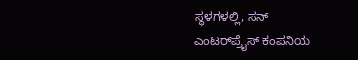ಸ್ಥಳಗಳಲ್ಲಿ, ಸನ್ ಎಂಟರ್‌ಪ್ರೈಸ್ ಕಂಪನಿಯ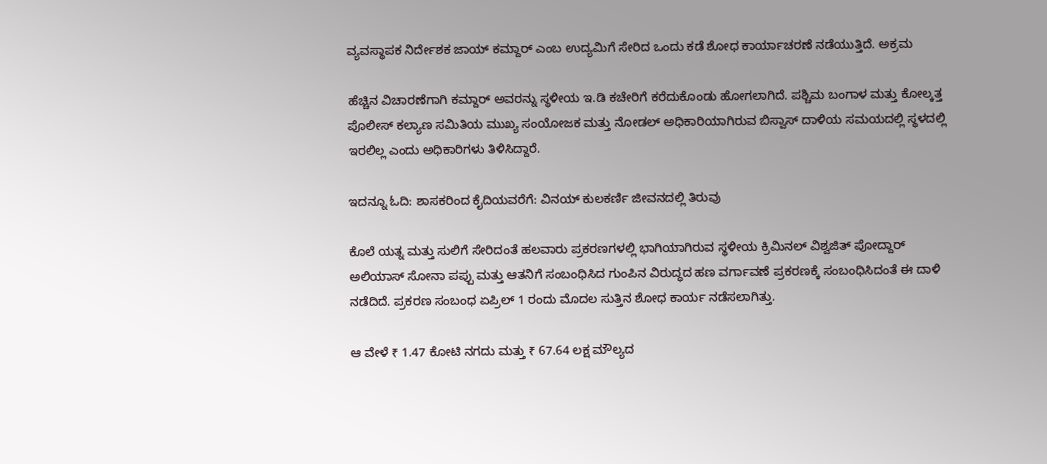ವ್ಯವಸ್ಥಾಪಕ ನಿರ್ದೇಶಕ ಜಾಯ್ ಕಮ್ದಾರ್ ಎಂಬ ಉದ್ಯಮಿಗೆ ಸೇರಿದ ಒಂದು ಕಡೆ ಶೋಧ ಕಾರ್ಯಾಚರಣೆ ನಡೆಯುತ್ತಿದೆ. ಅಕ್ರಮ

ಹೆಚ್ಚಿನ ವಿಚಾರಣೆಗಾಗಿ ಕಮ್ದಾರ್ ಅವರನ್ನು ಸ್ಥಳೀಯ ಇ.ಡಿ ಕಚೇರಿಗೆ ಕರೆದುಕೊಂಡು ಹೋಗಲಾಗಿದೆ. ಪಶ್ಚಿಮ ಬಂಗಾಳ ಮತ್ತು ಕೋಲ್ಕತ್ತ ಪೊಲೀಸ್ ಕಲ್ಯಾಣ ಸಮಿತಿಯ ಮುಖ್ಯ ಸಂಯೋಜಕ ಮತ್ತು ನೋಡಲ್ ಅಧಿಕಾರಿಯಾಗಿರುವ ಬಿಸ್ವಾಸ್ ದಾಳಿಯ ಸಮಯದಲ್ಲಿ ಸ್ಥಳದಲ್ಲಿ ಇರಲಿಲ್ಲ ಎಂದು ಅಧಿಕಾರಿಗಳು ತಿಳಿಸಿದ್ದಾರೆ.

ಇದನ್ನೂ ಓದಿ: ಶಾಸಕರಿಂದ ಕೈದಿಯವರೆಗೆ: ವಿನಯ್ ಕುಲಕರ್ಣಿ ಜೀವನದಲ್ಲಿ ತಿರುವು

ಕೊಲೆ ಯತ್ನ ಮತ್ತು ಸುಲಿಗೆ ಸೇರಿದಂತೆ ಹಲವಾರು ಪ್ರಕರಣಗಳಲ್ಲಿ ಭಾಗಿಯಾಗಿರುವ ಸ್ಥಳೀಯ ಕ್ರಿಮಿನಲ್ ವಿಶ್ವಜಿತ್ ಪೋದ್ದಾರ್ ಅಲಿಯಾಸ್ ಸೋನಾ ಪಪ್ಪು ಮತ್ತು ಆತನಿಗೆ ಸಂಬಂಧಿಸಿದ ಗುಂಪಿನ ವಿರುದ್ಧದ ಹಣ ವರ್ಗಾವಣೆ ಪ್ರಕರಣಕ್ಕೆ ಸಂಬಂಧಿಸಿದಂತೆ ಈ ದಾಳಿ ನಡೆದಿದೆ. ಪ್ರಕರಣ ಸಂಬಂಧ ಏಪ್ರಿಲ್ 1 ರಂದು ಮೊದಲ ಸುತ್ತಿನ ಶೋಧ ಕಾರ್ಯ ನಡೆಸಲಾಗಿತ್ತು.

ಆ ವೇಳೆ ₹ 1.47 ಕೋಟಿ ನಗದು ಮತ್ತು ₹ 67.64 ಲಕ್ಷ ಮೌಲ್ಯದ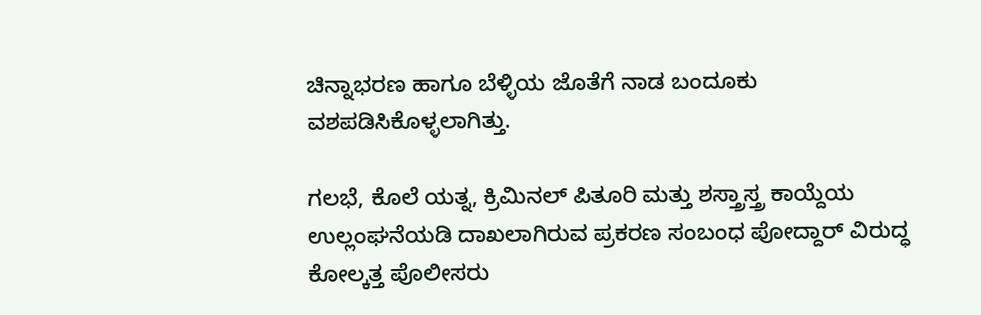ಚಿನ್ನಾಭರಣ ಹಾಗೂ ಬೆಳ್ಳಿಯ ಜೊತೆಗೆ ನಾಡ ಬಂದೂಕು ವಶಪಡಿಸಿಕೊಳ್ಳಲಾಗಿತ್ತು.

ಗಲಭೆ, ಕೊಲೆ ಯತ್ನ, ಕ್ರಿಮಿನಲ್ ಪಿತೂರಿ ಮತ್ತು ಶಸ್ತ್ರಾಸ್ತ್ರ ಕಾಯ್ದೆಯ ಉಲ್ಲಂಘನೆಯಡಿ ದಾಖಲಾಗಿರುವ ಪ್ರಕರಣ ಸಂಬಂಧ ಪೋದ್ದಾರ್ ವಿರುದ್ಧ ಕೋಲ್ಕತ್ತ ಪೊಲೀಸರು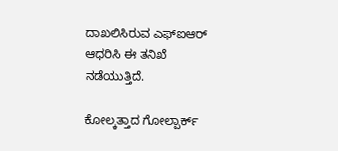ದಾಖಲಿಸಿರುವ ಎಫ್‌ಐಆರ್ ಆಧರಿಸಿ ಈ ತನಿಖೆ ನಡೆಯುತ್ತಿದೆ.

ಕೋಲ್ಕತ್ತಾದ ಗೋಲ್ಪಾರ್ಕ್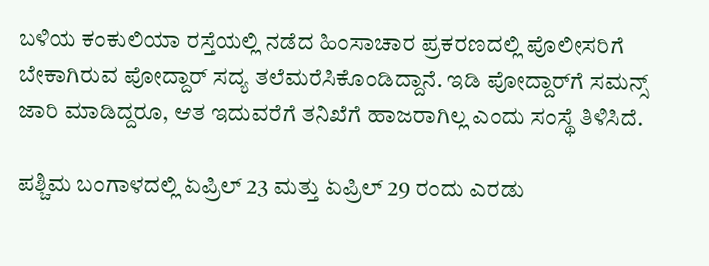ಬಳಿಯ ಕಂಕುಲಿಯಾ ರಸ್ತೆಯಲ್ಲಿ ನಡೆದ ಹಿಂಸಾಚಾರ ಪ್ರಕರಣದಲ್ಲಿ ಪೊಲೀಸರಿಗೆ ಬೇಕಾಗಿರುವ ಪೋದ್ದಾರ್ ಸದ್ಯ ತಲೆಮರೆಸಿಕೊಂಡಿದ್ದಾನೆ. ಇಡಿ ಪೋದ್ದಾರ್‌ಗೆ ಸಮನ್ಸ್ ಜಾರಿ ಮಾಡಿದ್ದರೂ, ಆತ ಇದುವರೆಗೆ ತನಿಖೆಗೆ ಹಾಜರಾಗಿಲ್ಲ ಎಂದು ಸಂಸ್ಥೆ ತಿಳಿಸಿದೆ.

ಪಶ್ಚಿಮ ಬಂಗಾಳದಲ್ಲಿ ಏಪ್ರಿಲ್ 23 ಮತ್ತು ಏಪ್ರಿಲ್ 29 ರಂದು ಎರಡು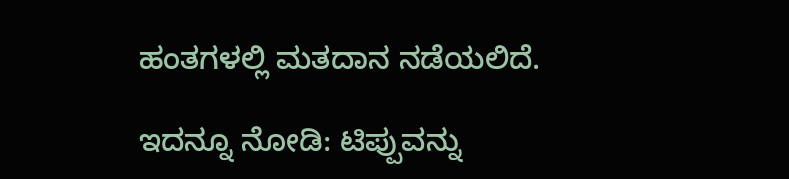ಹಂತಗಳಲ್ಲಿ ಮತದಾನ ನಡೆಯಲಿದೆ.

ಇದನ್ನೂ ನೋಡಿ: ಟಿಪ್ಪುವನ್ನು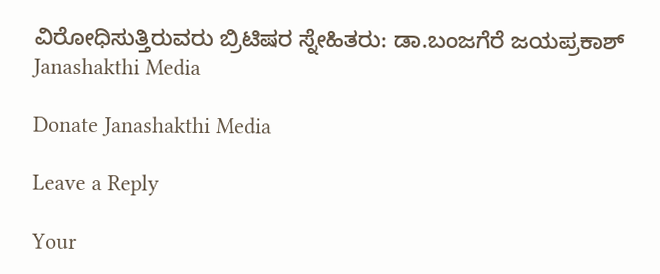ವಿರೋಧಿಸುತ್ತಿರುವರು ಬ್ರಿಟಿಷರ ಸ್ನೇಹಿತರು: ಡಾ.ಬಂಜಗೆರೆ ಜಯಪ್ರಕಾಶ್ Janashakthi Media

Donate Janashakthi Media

Leave a Reply

Your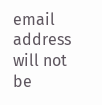email address will not be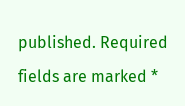published. Required fields are marked *